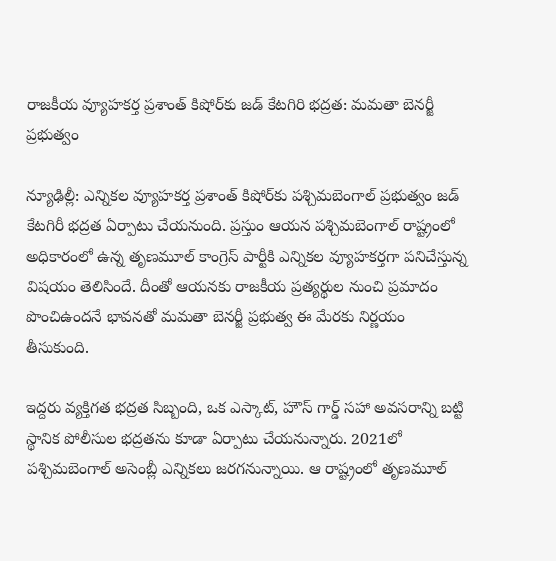రాజకీయ వ్యూహకర్త ప్రశాంత్ కిషోర్‌కు జడ్ కేటగిరి భద్రత: మమతా బెనర్జీ ప్రభుత్వం

న్యూఢిల్లీ: ఎన్నికల వ్యూహకర్త ప్రశాంత్ కిషోర్‌కు పశ్చిమబెంగాల్ ప్రభుత్వం జడ్ కేటగిరీ భద్రత ఏర్పాటు చేయనుంది. ప్రస్తుం ఆయన పశ్చిమబెంగాల్ రాష్ట్రంలో అధికారంలో ఉన్న తృణమూల్ కాంగ్రెస్ పార్టీకి ఎన్నికల వ్యూహకర్తగా పనిచేస్తున్న విషయం తెలిసిందే. దీంతో ఆయనకు రాజకీయ ప్రత్యర్థుల నుంచి ప్రమాదం పొంచిఉందనే భావనతో మమతా బెనర్జీ ప్రభుత్వ ఈ మేరకు నిర్ణయం తీసుకుంది.

ఇద్దరు వ్యక్తిగత భద్రత సిబ్బంది, ఒక ఎస్కాట్, హౌస్ గార్డ్ సహా అవసరాన్ని బట్టి స్థానిక పోలీసుల భద్రతను కూడా ఏర్పాటు చేయనున్నారు. 2021లో పశ్చిమబెంగాల్ అసెంబ్లీ ఎన్నికలు జరగనున్నాయి. ఆ రాష్ట్రంలో తృణమూల్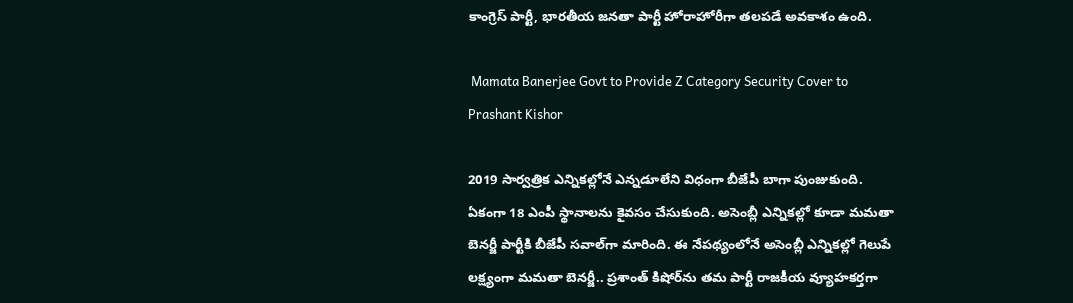కాంగ్రెస్ పార్టీ, భారతీయ జనతా పార్టీ హోరాహోరీగా తలపడే అవకాశం ఉంది.

 Mamata Banerjee Govt to Provide Z Category Security Cover to Prashant Kishor

2019 సార్వత్రిక ఎన్నికల్లోనే ఎన్నడూలేని విధంగా బీజేపీ బాగా పుంజుకుంది. ఏకంగా 18 ఎంపీ స్థానాలను కైవసం చేసుకుంది. అసెంబ్లీ ఎన్నికల్లో కూడా మమతా బెనర్జీ పార్టీకి బీజేపీ సవాల్‌గా మారింది. ఈ నేపథ్యంలోనే అసెంబ్లీ ఎన్నికల్లో గెలుపే లక్ష్యంగా మమతా బెనర్జీ.. ప్రశాంత్ కిషోర్‌ను తమ పార్టీ రాజకీయ వ్యూహకర్తగా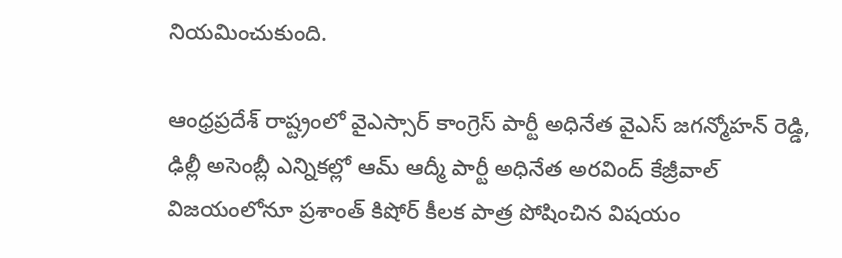నియమించుకుంది.

ఆంధ్రప్రదేశ్ రాష్ట్రంలో వైఎస్సార్ కాంగ్రెస్ పార్టీ అధినేత వైఎస్ జగన్మోహన్ రెడ్డి, ఢిల్లీ అసెంబ్లీ ఎన్నికల్లో ఆమ్ ఆద్మీ పార్టీ అధినేత అరవింద్ కేజ్రీవాల్ విజయంలోనూ ప్రశాంత్ కిషోర్ కీలక పాత్ర పోషించిన విషయం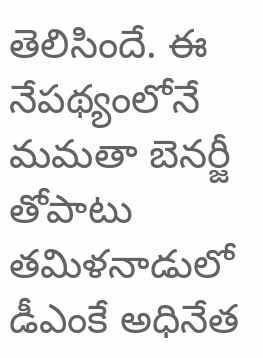తెలిసిందే. ఈ నేపథ్యంలోనే మమతా బెనర్జీ తోపాటు తమిళనాడులో డీఎంకే అధినేత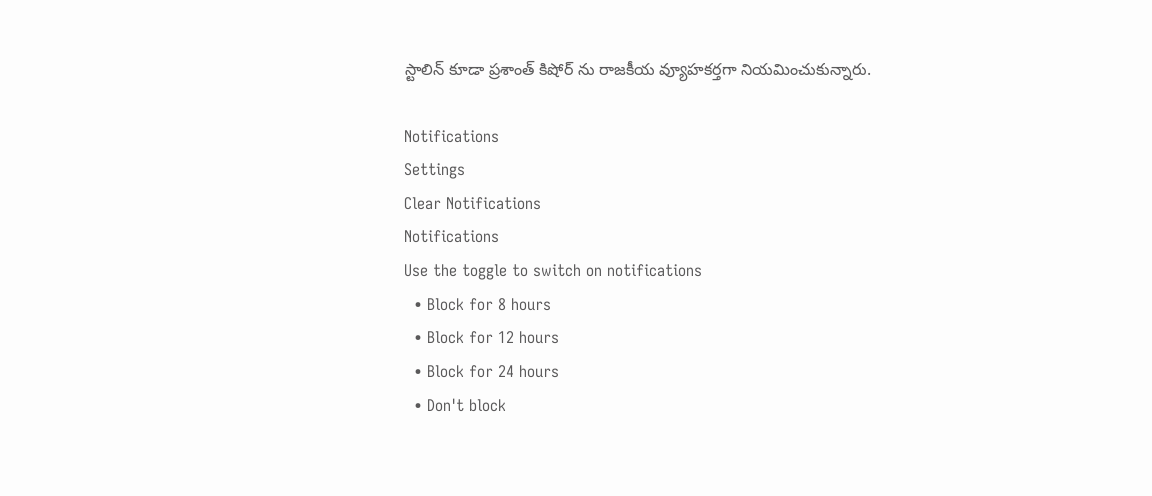స్టాలిన్ కూడా ప్రశాంత్ కిషోర్ ను రాజకీయ వ్యూహకర్తగా నియమించుకున్నారు.

Notifications
Settings
Clear Notifications
Notifications
Use the toggle to switch on notifications
  • Block for 8 hours
  • Block for 12 hours
  • Block for 24 hours
  • Don't block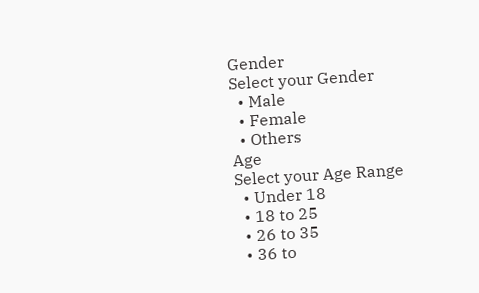Gender
Select your Gender
  • Male
  • Female
  • Others
Age
Select your Age Range
  • Under 18
  • 18 to 25
  • 26 to 35
  • 36 to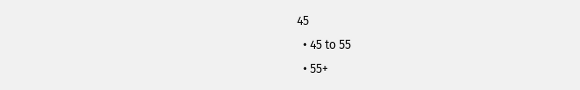45
  • 45 to 55
  • 55+